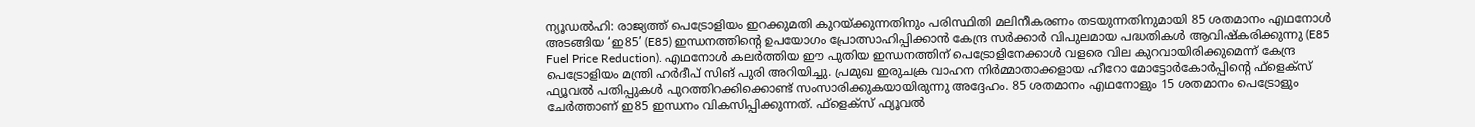ന്യൂഡൽഹി: രാജ്യത്ത് പെട്രോളിയം ഇറക്കുമതി കുറയ്ക്കുന്നതിനും പരിസ്ഥിതി മലിനീകരണം തടയുന്നതിനുമായി 85 ശതമാനം എഥനോൾ അടങ്ങിയ ‘ഇ85’ (E85) ഇന്ധനത്തിന്റെ ഉപയോഗം പ്രോത്സാഹിപ്പിക്കാൻ കേന്ദ്ര സർക്കാർ വിപുലമായ പദ്ധതികൾ ആവിഷ്കരിക്കുന്നു (E85 Fuel Price Reduction). എഥനോൾ കലർത്തിയ ഈ പുതിയ ഇന്ധനത്തിന് പെട്രോളിനേക്കാൾ വളരെ വില കുറവായിരിക്കുമെന്ന് കേന്ദ്ര പെട്രോളിയം മന്ത്രി ഹർദീപ് സിങ് പുരി അറിയിച്ചു. പ്രമുഖ ഇരുചക്ര വാഹന നിർമ്മാതാക്കളായ ഹീറോ മോട്ടോർകോർപ്പിന്റെ ഫ്ളെക്സ് ഫ്യൂവൽ പതിപ്പുകൾ പുറത്തിറക്കിക്കൊണ്ട് സംസാരിക്കുകയായിരുന്നു അദ്ദേഹം. 85 ശതമാനം എഥനോളും 15 ശതമാനം പെട്രോളും ചേർത്താണ് ഇ85 ഇന്ധനം വികസിപ്പിക്കുന്നത്. ഫ്ളെക്സ് ഫ്യൂവൽ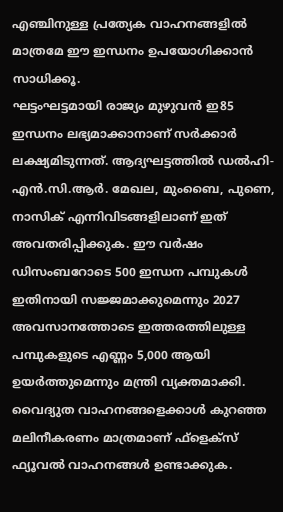എഞ്ചിനുള്ള പ്രത്യേക വാഹനങ്ങളിൽ മാത്രമേ ഈ ഇന്ധനം ഉപയോഗിക്കാൻ സാധിക്കൂ.
ഘട്ടംഘട്ടമായി രാജ്യം മുഴുവൻ ഇ85 ഇന്ധനം ലഭ്യമാക്കാനാണ് സർക്കാർ ലക്ഷ്യമിടുന്നത്. ആദ്യഘട്ടത്തിൽ ഡൽഹി-എൻ.സി.ആർ. മേഖല, മുംബൈ, പുണെ, നാസിക് എന്നിവിടങ്ങളിലാണ് ഇത് അവതരിപ്പിക്കുക. ഈ വർഷം ഡിസംബറോടെ 500 ഇന്ധന പമ്പുകൾ ഇതിനായി സജ്ജമാക്കുമെന്നും 2027 അവസാനത്തോടെ ഇത്തരത്തിലുള്ള പമ്പുകളുടെ എണ്ണം 5,000 ആയി ഉയർത്തുമെന്നും മന്ത്രി വ്യക്തമാക്കി. വൈദ്യുത വാഹനങ്ങളെക്കാൾ കുറഞ്ഞ മലിനീകരണം മാത്രമാണ് ഫ്ളെക്സ് ഫ്യൂവൽ വാഹനങ്ങൾ ഉണ്ടാക്കുക.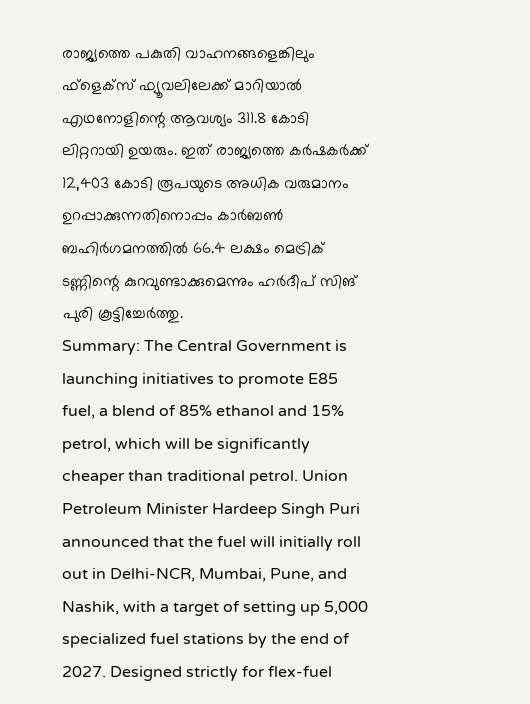രാജ്യത്തെ പകുതി വാഹനങ്ങളെങ്കിലും ഫ്ളെക്സ് ഫ്യൂവലിലേക്ക് മാറിയാൽ എഥനോളിന്റെ ആവശ്യം 311.8 കോടി ലിറ്ററായി ഉയരും. ഇത് രാജ്യത്തെ കർഷകർക്ക് 12,403 കോടി രൂപയുടെ അധിക വരുമാനം ഉറപ്പാക്കുന്നതിനൊപ്പം കാർബൺ ബഹിർഗമനത്തിൽ 66.4 ലക്ഷം മെട്രിക് ടണ്ണിന്റെ കുറവുണ്ടാക്കുമെന്നും ഹർദീപ് സിങ് പുരി കൂട്ടിച്ചേർത്തു.
Summary: The Central Government is launching initiatives to promote E85 fuel, a blend of 85% ethanol and 15% petrol, which will be significantly cheaper than traditional petrol. Union Petroleum Minister Hardeep Singh Puri announced that the fuel will initially roll out in Delhi-NCR, Mumbai, Pune, and Nashik, with a target of setting up 5,000 specialized fuel stations by the end of 2027. Designed strictly for flex-fuel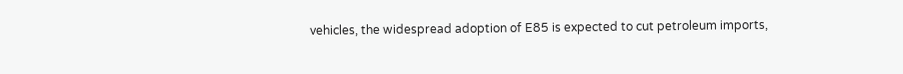vehicles, the widespread adoption of E85 is expected to cut petroleum imports,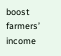boost farmers’ income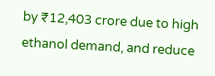by ₹12,403 crore due to high ethanol demand, and reduce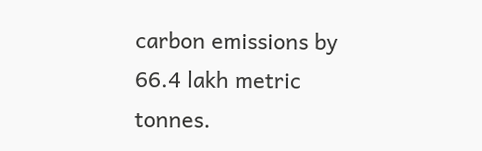carbon emissions by 66.4 lakh metric tonnes.